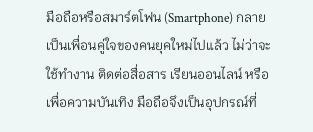มือถือหรือสมาร์ตโฟน (Smartphone) กลายเป็นเพื่อนคู่ใจของคนยุคใหม่ไปแล้ว ไม่ว่าจะใช้ทำงาน ติดต่อสื่อสาร เรียนออนไลน์ หรือเพื่อความบันเทิง มือถือจึงเป็นอุปกรณ์ที่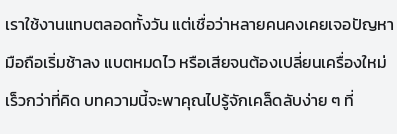เราใช้งานแทบตลอดทั้งวัน แต่เชื่อว่าหลายคนคงเคยเจอปัญหามือถือเริ่มช้าลง แบตหมดไว หรือเสียจนต้องเปลี่ยนเครื่องใหม่เร็วกว่าที่คิด บทความนี้จะพาคุณไปรู้จักเคล็ดลับง่าย ๆ ที่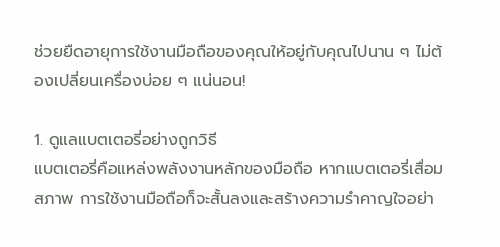ช่วยยืดอายุการใช้งานมือถือของคุณให้อยู่กับคุณไปนาน ๆ ไม่ต้องเปลี่ยนเครื่องบ่อย ๆ แน่นอน!

1. ดูแลแบตเตอรี่อย่างถูกวิธี
แบตเตอรี่คือแหล่งพลังงานหลักของมือถือ หากแบตเตอรี่เสื่อมสภาพ การใช้งานมือถือก็จะสั้นลงและสร้างความรำคาญใจอย่า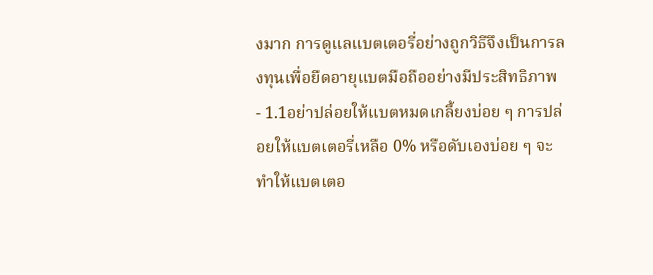งมาก การดูแลแบตเตอรี่อย่างถูกวิธีจึงเป็นการลงทุนเพื่อยืดอายุแบตมือถืออย่างมีประสิทธิภาพ
- 1.1อย่าปล่อยให้แบตหมดเกลี้ยงบ่อย ๆ การปล่อยให้แบตเตอรี่เหลือ 0% หรือดับเองบ่อย ๆ จะทำให้แบตเตอ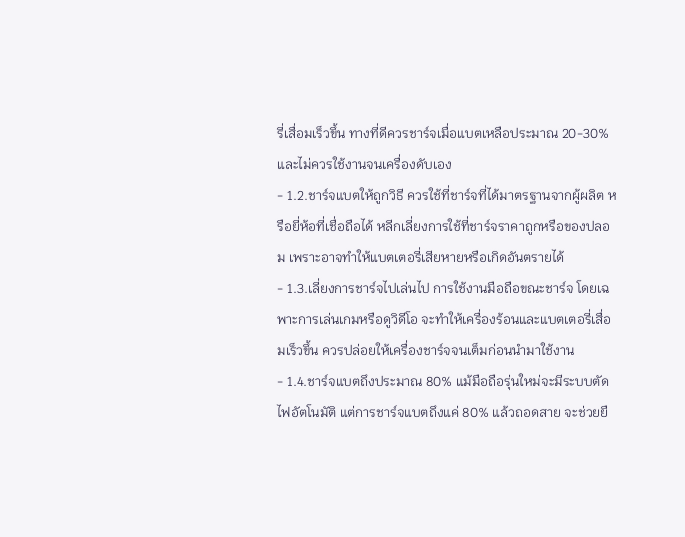รี่เสื่อมเร็วขึ้น ทางที่ดีควรชาร์จเมื่อแบตเหลือประมาณ 20-30% และไม่ควรใช้งานจนเครื่องดับเอง
- 1.2.ชาร์จแบตให้ถูกวิธี ควรใช้ที่ชาร์จที่ได้มาตรฐานจากผู้ผลิต หรือยี่ห้อที่เชื่อถือได้ หลีกเลี่ยงการใช้ที่ชาร์จราคาถูกหรือของปลอม เพราะอาจทำให้แบตเตอรี่เสียหายหรือเกิดอันตรายได้
- 1.3.เลี่ยงการชาร์จไปเล่นไป การใช้งานมือถือขณะชาร์จ โดยเฉพาะการเล่นเกมหรือดูวิดีโอ จะทำให้เครื่องร้อนและแบตเตอรี่เสื่อมเร็วขึ้น ควรปล่อยให้เครื่องชาร์จจนเต็มก่อนนำมาใช้งาน
- 1.4.ชาร์จแบตถึงประมาณ 80% แม้มือถือรุ่นใหม่จะมีระบบตัดไฟอัตโนมัติ แต่การชาร์จแบตถึงแค่ 80% แล้วถอดสาย จะช่วยยื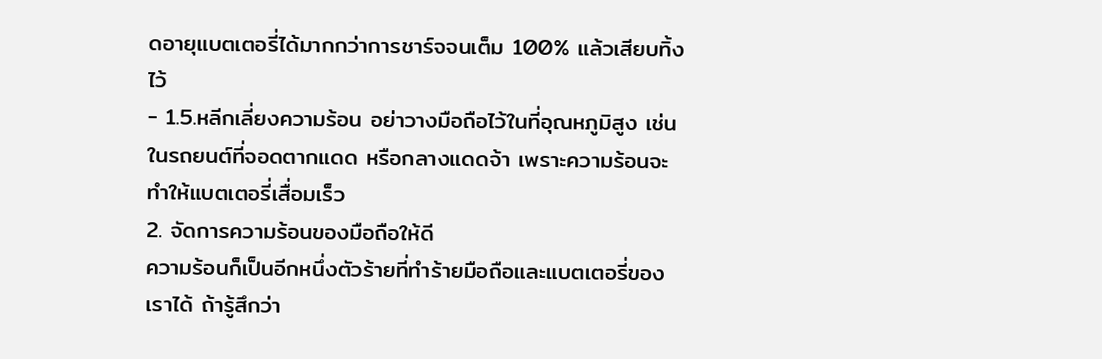ดอายุแบตเตอรี่ได้มากกว่าการชาร์จจนเต็ม 100% แล้วเสียบทิ้งไว้
- 1.5.หลีกเลี่ยงความร้อน อย่าวางมือถือไว้ในที่อุณหภูมิสูง เช่น ในรถยนต์ที่จอดตากแดด หรือกลางแดดจ้า เพราะความร้อนจะทำให้แบตเตอรี่เสื่อมเร็ว
2. จัดการความร้อนของมือถือให้ดี
ความร้อนก็เป็นอีกหนึ่งตัวร้ายที่ทำร้ายมือถือและแบตเตอรี่ของเราได้ ถ้ารู้สึกว่า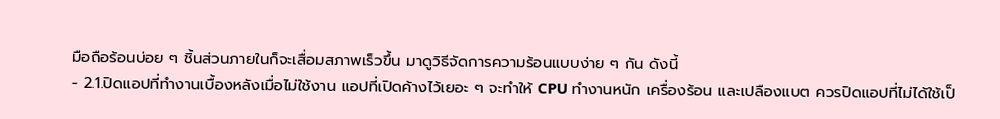มือถือร้อนบ่อย ๆ ชิ้นส่วนภายในก็จะเสื่อมสภาพเร็วขึ้น มาดูวิธีจัดการความร้อนแบบง่าย ๆ กัน ดังนี้
- 2.1.ปิดแอปที่ทำงานเบื้องหลังเมื่อไม่ใช้งาน แอปที่เปิดค้างไว้เยอะ ๆ จะทำให้ CPU ทำงานหนัก เครื่องร้อน และเปลืองแบต ควรปิดแอปที่ไม่ได้ใช้เป็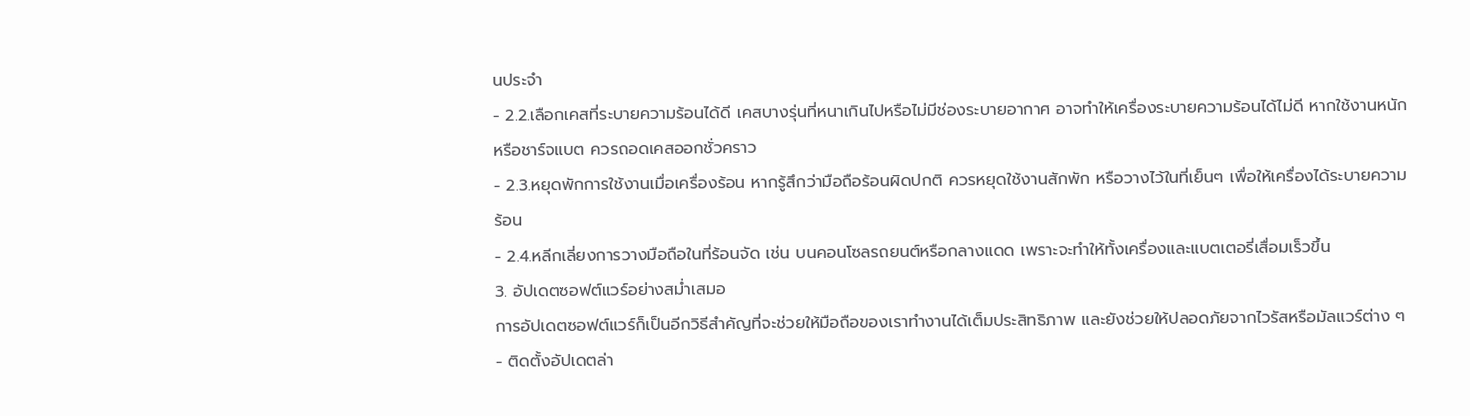นประจำ
- 2.2.เลือกเคสที่ระบายความร้อนได้ดี เคสบางรุ่นที่หนาเกินไปหรือไม่มีช่องระบายอากาศ อาจทำให้เครื่องระบายความร้อนได้ไม่ดี หากใช้งานหนักหรือชาร์จแบต ควรถอดเคสออกชั่วคราว
- 2.3.หยุดพักการใช้งานเมื่อเครื่องร้อน หากรู้สึกว่ามือถือร้อนผิดปกติ ควรหยุดใช้งานสักพัก หรือวางไว้ในที่เย็นๆ เพื่อให้เครื่องได้ระบายความร้อน
- 2.4.หลีกเลี่ยงการวางมือถือในที่ร้อนจัด เช่น บนคอนโซลรถยนต์หรือกลางแดด เพราะจะทำให้ทั้งเครื่องและแบตเตอรี่เสื่อมเร็วขึ้น
3. อัปเดตซอฟต์แวร์อย่างสม่ำเสมอ
การอัปเดตซอฟต์แวร์ก็เป็นอีกวิธีสำคัญที่จะช่วยให้มือถือของเราทำงานได้เต็มประสิทธิภาพ และยังช่วยให้ปลอดภัยจากไวรัสหรือมัลแวร์ต่าง ๆ
- ติดตั้งอัปเดตล่า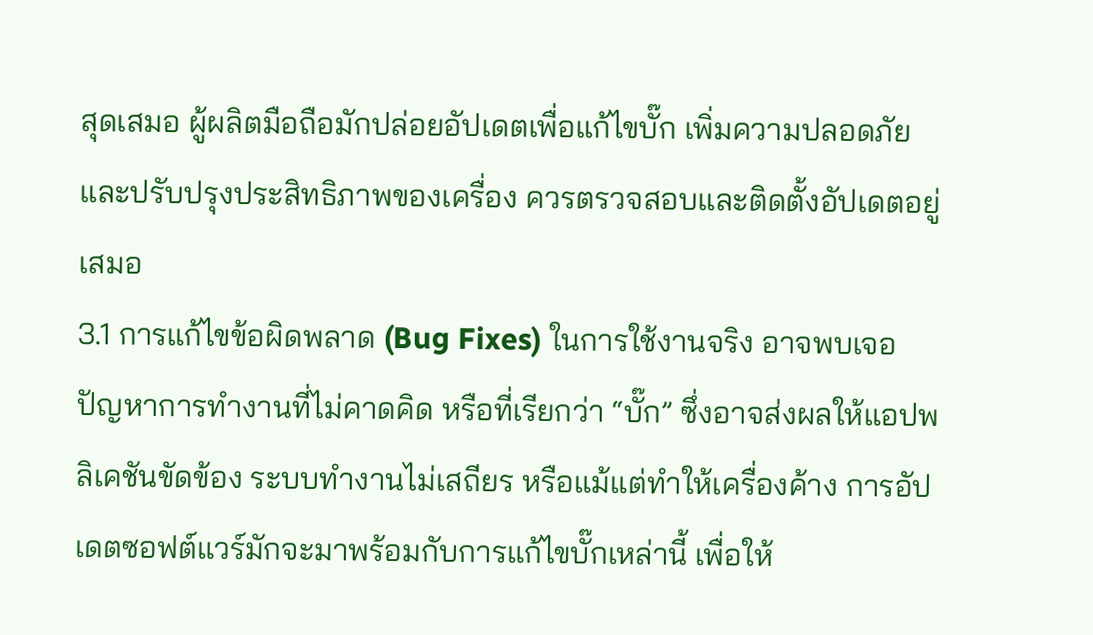สุดเสมอ ผู้ผลิตมือถือมักปล่อยอัปเดตเพื่อแก้ไขบั๊ก เพิ่มความปลอดภัย และปรับปรุงประสิทธิภาพของเครื่อง ควรตรวจสอบและติดตั้งอัปเดตอยู่เสมอ
3.1 การแก้ไขข้อผิดพลาด (Bug Fixes) ในการใช้งานจริง อาจพบเจอปัญหาการทำงานที่ไม่คาดคิด หรือที่เรียกว่า “บั๊ก” ซึ่งอาจส่งผลให้แอปพลิเคชันขัดข้อง ระบบทำงานไม่เสถียร หรือแม้แต่ทำให้เครื่องค้าง การอัปเดตซอฟต์แวร์มักจะมาพร้อมกับการแก้ไขบั๊กเหล่านี้ เพื่อให้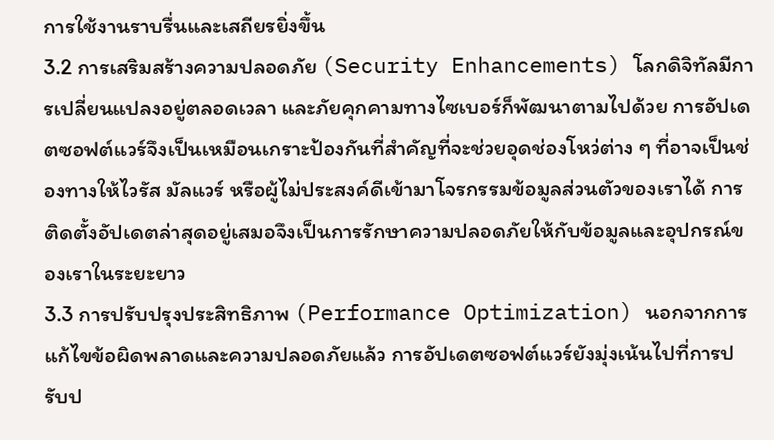การใช้งานราบรื่นและเสถียรยิ่งขึ้น
3.2 การเสริมสร้างความปลอดภัย (Security Enhancements) โลกดิจิทัลมีการเปลี่ยนแปลงอยู่ตลอดเวลา และภัยคุกคามทางไซเบอร์ก็พัฒนาตามไปด้วย การอัปเดตซอฟต์แวร์จึงเป็นเหมือนเกราะป้องกันที่สำคัญที่จะช่วยอุดช่องโหว่ต่าง ๆ ที่อาจเป็นช่องทางให้ไวรัส มัลแวร์ หรือผู้ไม่ประสงค์ดีเข้ามาโจรกรรมข้อมูลส่วนตัวของเราได้ การติดตั้งอัปเดตล่าสุดอยู่เสมอจึงเป็นการรักษาความปลอดภัยให้กับข้อมูลและอุปกรณ์ของเราในระยะยาว
3.3 การปรับปรุงประสิทธิภาพ (Performance Optimization) นอกจากการแก้ไขข้อผิดพลาดและความปลอดภัยแล้ว การอัปเดตซอฟต์แวร์ยังมุ่งเน้นไปที่การปรับป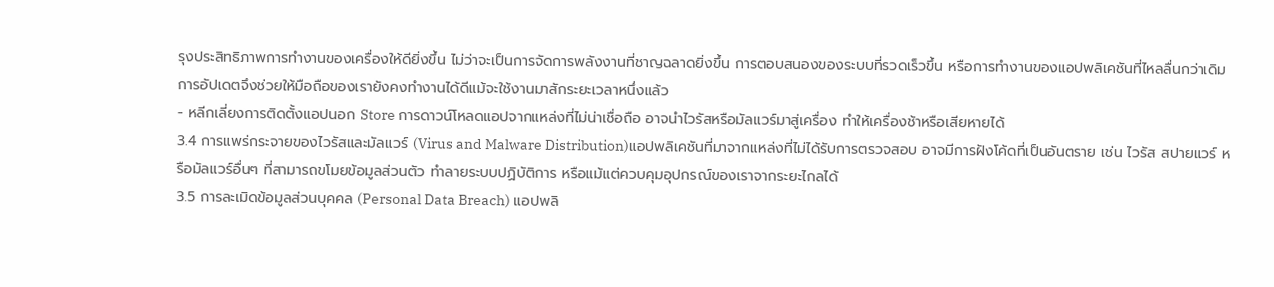รุงประสิทธิภาพการทำงานของเครื่องให้ดียิ่งขึ้น ไม่ว่าจะเป็นการจัดการพลังงานที่ชาญฉลาดยิ่งขึ้น การตอบสนองของระบบที่รวดเร็วขึ้น หรือการทำงานของแอปพลิเคชันที่ไหลลื่นกว่าเดิม การอัปเดตจึงช่วยให้มือถือของเรายังคงทำงานได้ดีแม้จะใช้งานมาสักระยะเวลาหนึ่งแล้ว
- หลีกเลี่ยงการติดตั้งแอปนอก Store การดาวน์โหลดแอปจากแหล่งที่ไม่น่าเชื่อถือ อาจนำไวรัสหรือมัลแวร์มาสู่เครื่อง ทำให้เครื่องช้าหรือเสียหายได้
3.4 การแพร่กระจายของไวรัสและมัลแวร์ (Virus and Malware Distribution)แอปพลิเคชันที่มาจากแหล่งที่ไม่ได้รับการตรวจสอบ อาจมีการฝังโค้ดที่เป็นอันตราย เช่น ไวรัส สปายแวร์ หรือมัลแวร์อื่นๆ ที่สามารถขโมยข้อมูลส่วนตัว ทำลายระบบปฏิบัติการ หรือแม้แต่ควบคุมอุปกรณ์ของเราจากระยะไกลได้
3.5 การละเมิดข้อมูลส่วนบุคคล (Personal Data Breach) แอปพลิ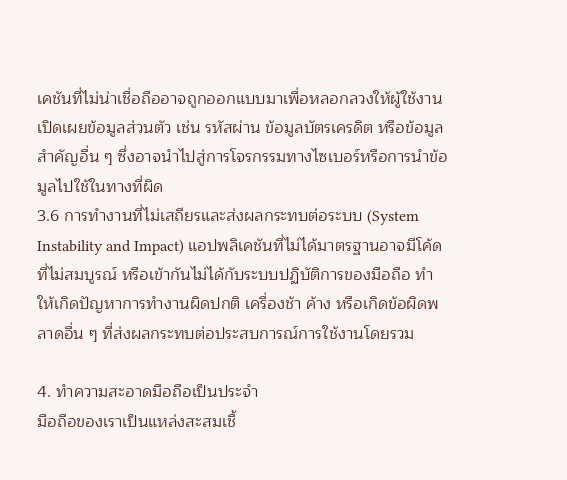เคชันที่ไม่น่าเชื่อถืออาจถูกออกแบบมาเพื่อหลอกลวงให้ผู้ใช้งานเปิดเผยข้อมูลส่วนตัว เช่น รหัสผ่าน ข้อมูลบัตรเครดิต หรือข้อมูลสำคัญอื่น ๆ ซึ่งอาจนำไปสู่การโจรกรรมทางไซเบอร์หรือการนำข้อมูลไปใช้ในทางที่ผิด
3.6 การทำงานที่ไม่เสถียรและส่งผลกระทบต่อระบบ (System Instability and Impact) แอปพลิเคชันที่ไม่ได้มาตรฐานอาจมีโค้ดที่ไม่สมบูรณ์ หรือเข้ากันไม่ได้กับระบบปฏิบัติการของมือถือ ทำให้เกิดปัญหาการทำงานผิดปกติ เครื่องช้า ค้าง หรือเกิดข้อผิดพลาดอื่น ๆ ที่ส่งผลกระทบต่อประสบการณ์การใช้งานโดยรวม

4. ทำความสะอาดมือถือเป็นประจำ
มือถือของเราเป็นแหล่งสะสมเชื้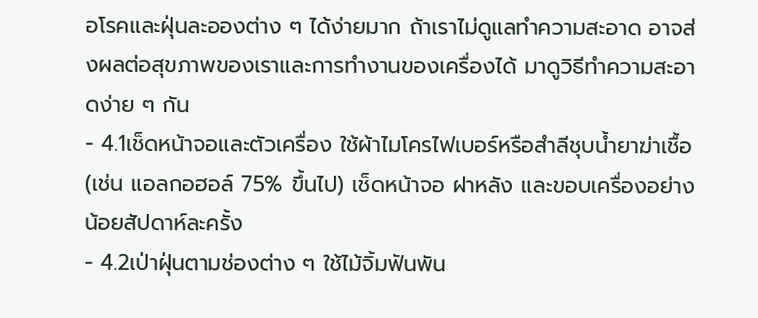อโรคและฝุ่นละอองต่าง ๆ ได้ง่ายมาก ถ้าเราไม่ดูแลทำความสะอาด อาจส่งผลต่อสุขภาพของเราและการทำงานของเครื่องได้ มาดูวิธีทำความสะอาดง่าย ๆ กัน
- 4.1เช็ดหน้าจอและตัวเครื่อง ใช้ผ้าไมโครไฟเบอร์หรือสำลีชุบน้ำยาฆ่าเชื้อ (เช่น แอลกอฮอล์ 75% ขึ้นไป) เช็ดหน้าจอ ฝาหลัง และขอบเครื่องอย่างน้อยสัปดาห์ละครั้ง
- 4.2เป่าฝุ่นตามช่องต่าง ๆ ใช้ไม้จิ้มฟันพัน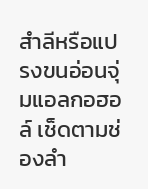สำลีหรือแปรงขนอ่อนจุ่มแอลกอฮอล์ เช็ดตามช่องลำ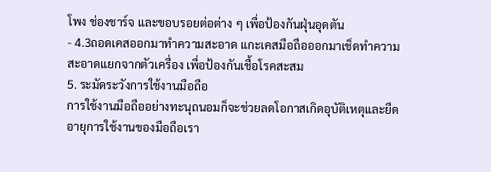โพง ช่องชาร์จ และขอบรอยต่อต่าง ๆ เพื่อป้องกันฝุ่นอุดตัน
- 4.3ถอดเคสออกมาทำความสะอาด แกะเคสมือถือออกมาเช็ดทำความสะอาดแยกจากตัวเครื่อง เพื่อป้องกันเชื้อโรคสะสม
5. ระมัดระวังการใช้งานมือถือ
การใช้งานมือถืออย่างทะนุถนอมก็จะช่วยลดโอกาสเกิดอุบัติเหตุและยืดอายุการใช้งานของมือถือเรา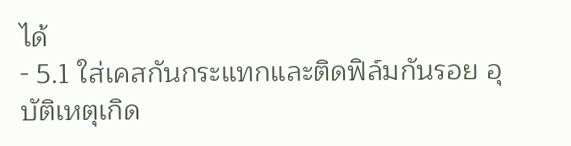ได้
- 5.1 ใส่เคสกันกระแทกและติดฟิล์มกันรอย อุบัติเหตุเกิด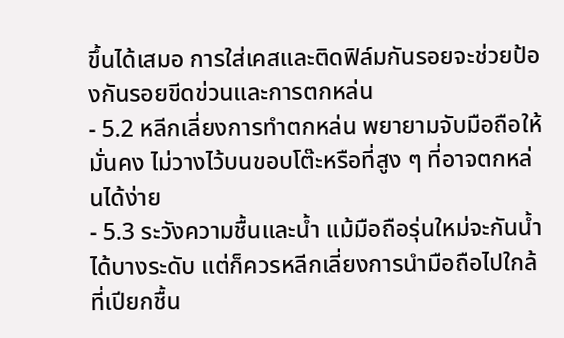ขึ้นได้เสมอ การใส่เคสและติดฟิล์มกันรอยจะช่วยป้องกันรอยขีดข่วนและการตกหล่น
- 5.2 หลีกเลี่ยงการทำตกหล่น พยายามจับมือถือให้มั่นคง ไม่วางไว้บนขอบโต๊ะหรือที่สูง ๆ ที่อาจตกหล่นได้ง่าย
- 5.3 ระวังความชื้นและน้ำ แม้มือถือรุ่นใหม่จะกันน้ำได้บางระดับ แต่ก็ควรหลีกเลี่ยงการนำมือถือไปใกล้ที่เปียกชื้น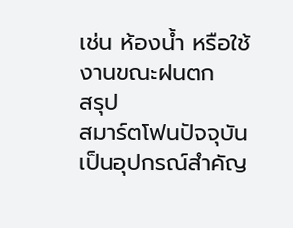เช่น ห้องน้ำ หรือใช้งานขณะฝนตก
สรุป
สมาร์ตโฟนปัจจุบันเป็นอุปกรณ์สำคัญ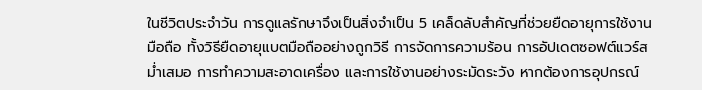ในชีวิตประจำวัน การดูแลรักษาจึงเป็นสิ่งจำเป็น 5 เคล็ดลับสำคัญที่ช่วยยืดอายุการใช้งานมือถือ ทั้งวิธียืดอายุแบตมือถืออย่างถูกวิธี การจัดการความร้อน การอัปเดตซอฟต์แวร์สม่ำเสมอ การทำความสะอาดเครื่อง และการใช้งานอย่างระมัดระวัง หากต้องการอุปกรณ์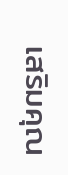เสริมคุณ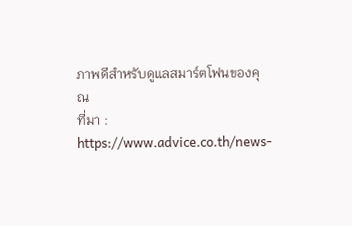ภาพดีสำหรับดูแลสมาร์ตโฟนของคุณ
ที่มา : https://www.advice.co.th/news-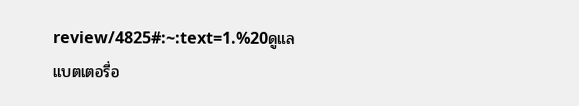review/4825#:~:text=1.%20ดูแลแบตเตอรี่อ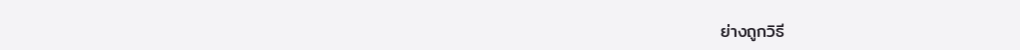ย่างถูกวิธี